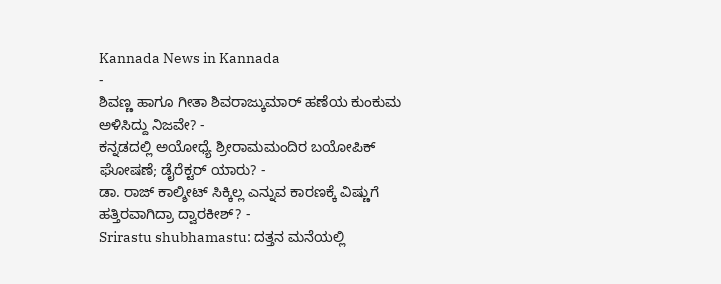Kannada News in Kannada
-
ಶಿವಣ್ಣ ಹಾಗೂ ಗೀತಾ ಶಿವರಾಜ್ಕುಮಾರ್ ಹಣೆಯ ಕುಂಕುಮ ಅಳಿಸಿದ್ದು ನಿಜವೇ? -
ಕನ್ನಡದಲ್ಲಿ ಅಯೋಧ್ಯೆ ಶ್ರೀರಾಮಮಂದಿರ ಬಯೋಪಿಕ್ ಘೋಷಣೆ; ಡೈರೆಕ್ಟರ್ ಯಾರು? -
ಡಾ. ರಾಜ್ ಕಾಲ್ಶೀಟ್ ಸಿಕ್ಕಿಲ್ಲ ಎನ್ನುವ ಕಾರಣಕ್ಕೆ ವಿಷ್ಣುಗೆ ಹತ್ತಿರವಾಗಿದ್ರಾ ದ್ವಾರಕೀಶ್? -
Srirastu shubhamastu: ದತ್ತನ ಮನೆಯಲ್ಲಿ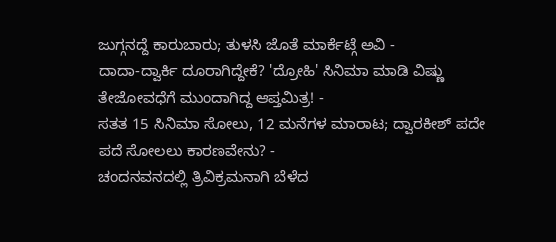ಜುಗ್ಗನದ್ದೆ ಕಾರುಬಾರು; ತುಳಸಿ ಜೊತೆ ಮಾರ್ಕೆಟ್ಗೆ ಅವಿ -
ದಾದಾ-ದ್ವಾರ್ಕಿ ದೂರಾಗಿದ್ದೇಕೆ? 'ದ್ರೋಹಿ' ಸಿನಿಮಾ ಮಾಡಿ ವಿಷ್ಣು ತೇಜೋವಧೆಗೆ ಮುಂದಾಗಿದ್ದ ಆಪ್ತಮಿತ್ರ! -
ಸತತ 15 ಸಿನಿಮಾ ಸೋಲು, 12 ಮನೆಗಳ ಮಾರಾಟ; ದ್ವಾರಕೀಶ್ ಪದೇ ಪದೆ ಸೋಲಲು ಕಾರಣವೇನು? -
ಚಂದನವನದಲ್ಲಿ ತ್ರಿವಿಕ್ರಮನಾಗಿ ಬೆಳೆದ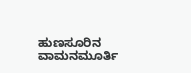ಹುಣಸೂರಿನ ವಾಮನಮೂರ್ತಿ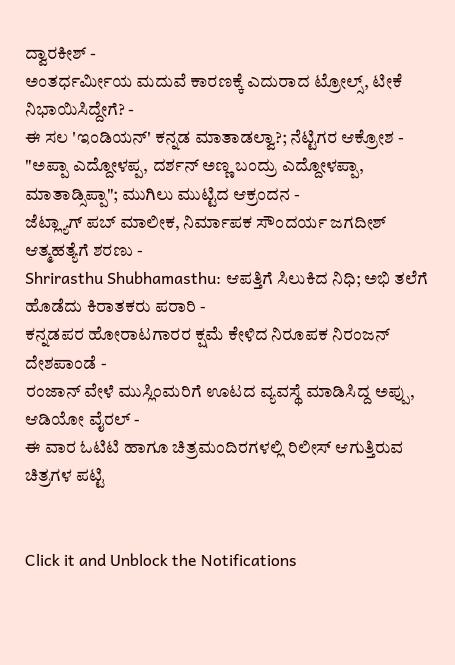ದ್ವಾರಕೀಶ್ -
ಅಂತರ್ಧರ್ಮೀಯ ಮದುವೆ ಕಾರಣಕ್ಕೆ ಎದುರಾದ ಟ್ರೋಲ್ಸ್, ಟೀಕೆ ನಿಭಾಯಿಸಿದ್ದೇಗೆ? -
ಈ ಸಲ 'ಇಂಡಿಯನ್' ಕನ್ನಡ ಮಾತಾಡಲ್ವಾ?; ನೆಟ್ಟಿಗರ ಆಕ್ರೋಶ -
"ಅಪ್ಪಾ ಎದ್ದೋಳಪ್ಪ, ದರ್ಶನ್ ಅಣ್ಣ ಬಂದ್ರು ಎದ್ದೋಳಪ್ಪಾ, ಮಾತಾಡ್ಸಿಪ್ಪಾ"; ಮುಗಿಲು ಮುಟ್ಟಿದ ಆಕ್ರಂದನ -
ಜೆಟ್ಲ್ಯಾಗ್ ಪಬ್ ಮಾಲೀಕ, ನಿರ್ಮಾಪಕ ಸೌಂದರ್ಯ ಜಗದೀಶ್ ಆತ್ಮಹತ್ಯೆಗೆ ಶರಣು -
Shrirasthu Shubhamasthu: ಆಪತ್ತಿಗೆ ಸಿಲುಕಿದ ನಿಧಿ; ಅಭಿ ತಲೆಗೆ ಹೊಡೆದು ಕಿರಾತಕರು ಪರಾರಿ -
ಕನ್ನಡಪರ ಹೋರಾಟಗಾರರ ಕ್ಷಮೆ ಕೇಳಿದ ನಿರೂಪಕ ನಿರಂಜನ್ ದೇಶಪಾಂಡೆ -
ರಂಜಾನ್ ವೇಳೆ ಮುಸ್ಲಿಂಮರಿಗೆ ಊಟದ ವ್ಯವಸ್ಥೆ ಮಾಡಿಸಿದ್ದ ಅಪ್ಪು, ಆಡಿಯೋ ವೈರಲ್ -
ಈ ವಾರ ಓಟಿಟಿ ಹಾಗೂ ಚಿತ್ರಮಂದಿರಗಳಲ್ಲಿ ರಿಲೀಸ್ ಆಗುತ್ತಿರುವ ಚಿತ್ರಗಳ ಪಟ್ಟಿ


Click it and Unblock the Notifications